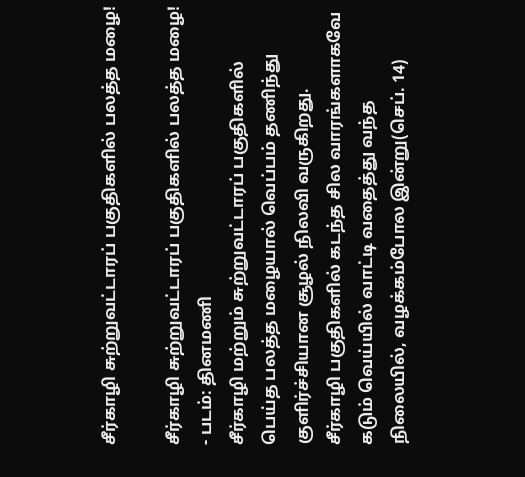சீர்காழி சுற்றுவட்டாரப் பகுதிகளில் பலத்த மழை!

சீர்காழி சுற்றுவட்டாரப் பகுதிகளில் பலத்த மழை! - படம்: தினமணி
சீர்காழி மற்றும் சுற்றுவட்டாரப் பகுதிகளில் பெய்த பலத்த மழையால் வெப்பம் தணிந்து குளிர்ச்சியான சூழல் நிலவி வருகிறது.
சீர்காழி பகுதிகளில் கடந்த சில வாரங்களாகவே கடும் வெய்யில் வாட்டி வதைத்து வந்த நிலையில், வழக்கம்போல இன்று(செப். 14)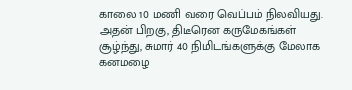காலை 10 மணி வரை வெப்பம் நிலவியது.
அதன் பிறகு, திடீரென கருமேகங்கள் சூழ்ந்து, சுமார் 40 நிமிடங்களுக்கு மேலாக கனமழை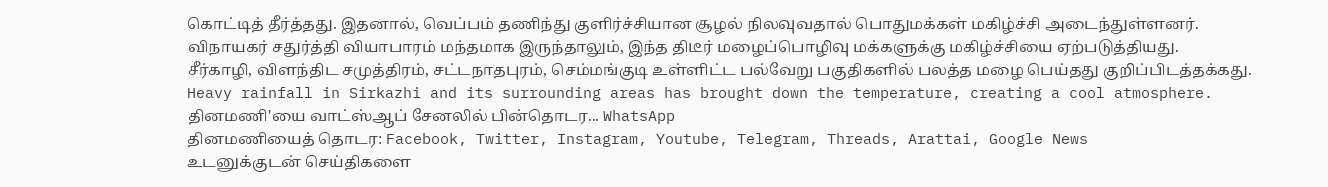கொட்டித் தீர்த்தது. இதனால், வெப்பம் தணிந்து குளிர்ச்சியான சூழல் நிலவுவதால் பொதுமக்கள் மகிழ்ச்சி அடைந்துள்ளனர்.
விநாயகர் சதுர்த்தி வியாபாரம் மந்தமாக இருந்தாலும், இந்த திடீர் மழைப்பொழிவு மக்களுக்கு மகிழ்ச்சியை ஏற்படுத்தியது.
சீர்காழி, விளந்திட சமுத்திரம், சட்டநாதபுரம், செம்மங்குடி உள்ளிட்ட பல்வேறு பகுதிகளில் பலத்த மழை பெய்தது குறிப்பிடத்தக்கது.
Heavy rainfall in Sirkazhi and its surrounding areas has brought down the temperature, creating a cool atmosphere.
தினமணி'யை வாட்ஸ்ஆப் சேனலில் பின்தொடர... WhatsApp
தினமணியைத் தொடர: Facebook, Twitter, Instagram, Youtube, Telegram, Threads, Arattai, Google News
உடனுக்குடன் செய்திகளை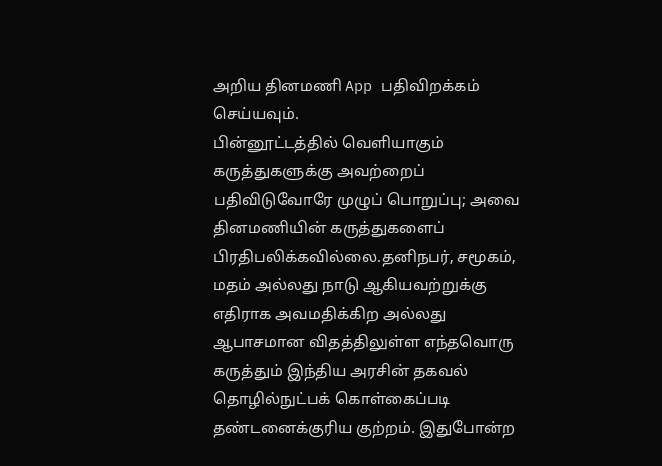அறிய தினமணி App பதிவிறக்கம் செய்யவும்.
பின்னூட்டத்தில் வெளியாகும் கருத்துகளுக்கு அவற்றைப் பதிவிடுவோரே முழுப் பொறுப்பு; அவை தினமணியின் கருத்துகளைப் பிரதிபலிக்கவில்லை.தனிநபர், சமூகம், மதம் அல்லது நாடு ஆகியவற்றுக்கு எதிராக அவமதிக்கிற அல்லது ஆபாசமான விதத்திலுள்ள எந்தவொரு கருத்தும் இந்திய அரசின் தகவல் தொழில்நுட்பக் கொள்கைப்படி தண்டனைக்குரிய குற்றம். இதுபோன்ற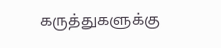கருத்துகளுக்கு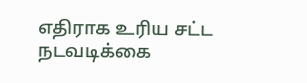எதிராக உரிய சட்ட நடவடிக்கை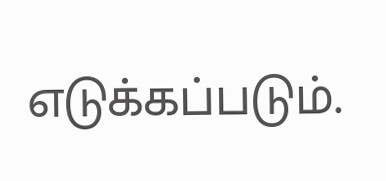எடுக்கப்படும்.